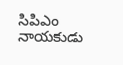సిపిఎం నాయకుడు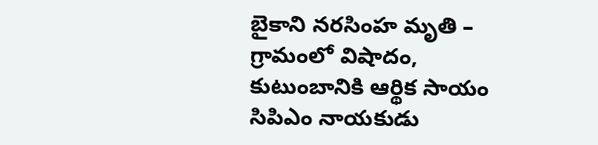బైకాని నరసింహ మృతి – గ్రామంలో విషాదం, కుటుంబానికి ఆర్థిక సాయం
సిపిఎం నాయకుడు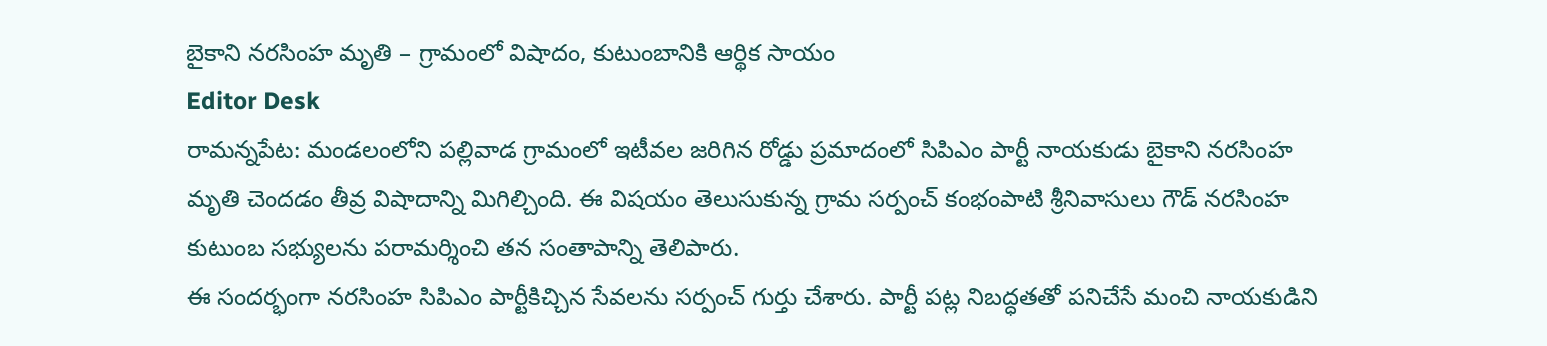బైకాని నరసింహ మృతి – గ్రామంలో విషాదం, కుటుంబానికి ఆర్థిక సాయం
Editor Desk
రామన్నపేట: మండలంలోని పల్లివాడ గ్రామంలో ఇటీవల జరిగిన రోడ్డు ప్రమాదంలో సిపిఎం పార్టీ నాయకుడు బైకాని నరసింహ మృతి చెందడం తీవ్ర విషాదాన్ని మిగిల్చింది. ఈ విషయం తెలుసుకున్న గ్రామ సర్పంచ్ కంభంపాటి శ్రీనివాసులు గౌడ్ నరసింహ కుటుంబ సభ్యులను పరామర్శించి తన సంతాపాన్ని తెలిపారు.
ఈ సందర్భంగా నరసింహ సిపిఎం పార్టీకిచ్చిన సేవలను సర్పంచ్ గుర్తు చేశారు. పార్టీ పట్ల నిబద్ధతతో పనిచేసే మంచి నాయకుడిని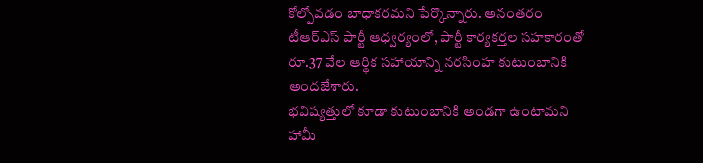కోల్పోవడం బాధాకరమని పేర్కొన్నారు. అనంతరం టీఆర్ఎస్ పార్టీ ఆధ్వర్యంలో, పార్టీ కార్యకర్తల సహకారంతో రూ.37 వేల ఆర్థిక సహాయాన్ని నరసింహ కుటుంబానికి అందజేశారు.
భవిష్యత్తులో కూడా కుటుంబానికి అండగా ఉంటామని హామీ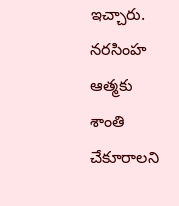ఇచ్చారు. నరసింహ ఆత్మకు శాంతి చేకూరాలని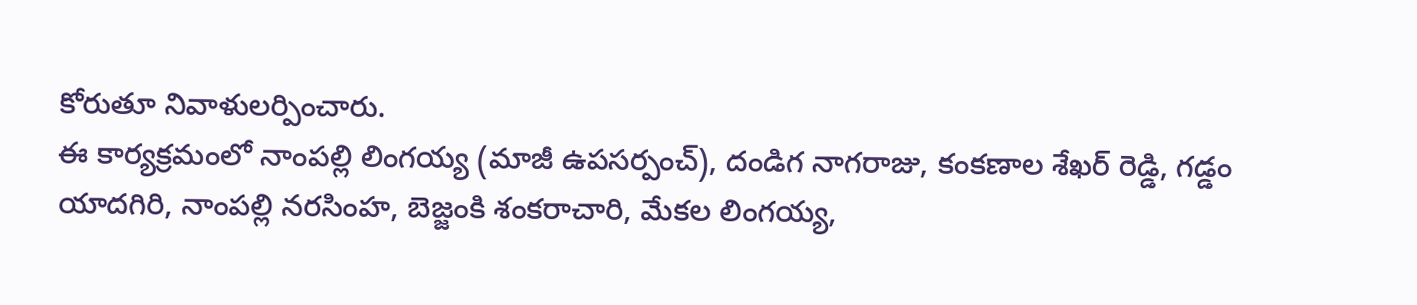కోరుతూ నివాళులర్పించారు.
ఈ కార్యక్రమంలో నాంపల్లి లింగయ్య (మాజీ ఉపసర్పంచ్), దండిగ నాగరాజు, కంకణాల శేఖర్ రెడ్డి, గడ్డం యాదగిరి, నాంపల్లి నరసింహ, బెజ్జంకి శంకరాచారి, మేకల లింగయ్య,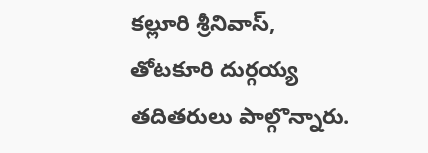కల్లూరి శ్రీనివాస్, తోటకూరి దుర్గయ్య తదితరులు పాల్గొన్నారు.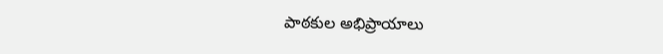పాఠకుల అభిప్రాయాలు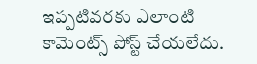ఇప్పటివరకు ఎలాంటి కామెంట్స్ పోస్ట్ చేయలేదు.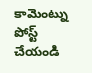కామెంట్ను పోస్ట్ చేయండి